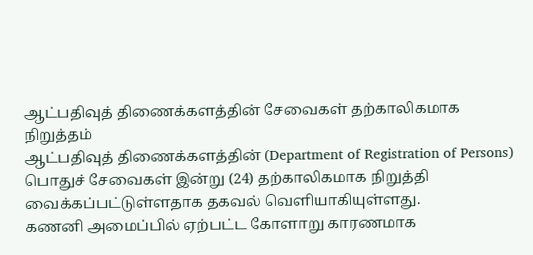ஆட்பதிவுத் திணைக்களத்தின் சேவைகள் தற்காலிகமாக நிறுத்தம்
ஆட்பதிவுத் திணைக்களத்தின் (Department of Registration of Persons) பொதுச் சேவைகள் இன்று (24) தற்காலிகமாக நிறுத்தி வைக்கப்பட்டுள்ளதாக தகவல் வெளியாகியுள்ளது.
கணனி அமைப்பில் ஏற்பட்ட கோளாறு காரணமாக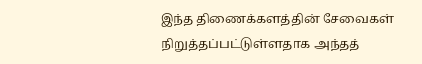இந்த திணைக்களத்தின் சேவைகள் நிறுத்தப்பட்டுள்ளதாக அந்தத்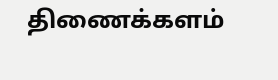திணைக்களம்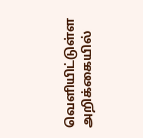வெளியிட்டுள்ள அறிக்கையில்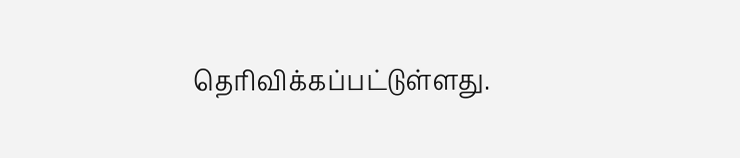தெரிவிக்கப்பட்டுள்ளது.